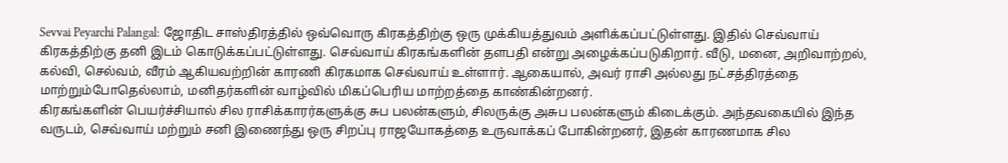Sevvai Peyarchi Palangal: ஜோதிட சாஸ்திரத்தில் ஒவ்வொரு கிரகத்திற்கு ஒரு முக்கியத்துவம் அளிக்கப்பட்டுள்ளது. இதில் செவ்வாய் கிரகத்திற்கு தனி இடம் கொடுக்கப்பட்டுள்ளது. செவ்வாய் கிரகங்களின் தளபதி என்று அழைக்கப்படுகிறார். வீடு, மனை, அறிவாற்றல், கல்வி, செல்வம், வீரம் ஆகியவற்றின் காரணி கிரகமாக செவ்வாய் உள்ளார். ஆகையால், அவர் ராசி அல்லது நட்சத்திரத்தை மாற்றும்போதெல்லாம், மனிதர்களின் வாழ்வில் மிகப்பெரிய மாற்றத்தை காண்கின்றனர்.
கிரகங்களின் பெயர்ச்சியால் சில ராசிக்காரர்களுக்கு சுப பலன்களும், சிலருக்கு அசுப பலன்களும் கிடைக்கும். அந்தவகையில் இந்த வருடம், செவ்வாய் மற்றும் சனி இணைந்து ஒரு சிறப்பு ராஜயோகத்தை உருவாக்கப் போகின்றனர், இதன் காரணமாக சில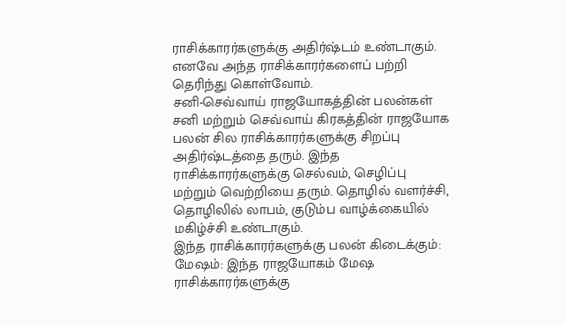ராசிக்காரர்களுக்கு அதிர்ஷ்டம் உண்டாகும். எனவே அந்த ராசிக்காரர்களைப் பற்றி தெரிந்து கொள்வோம்.
சனி-செவ்வாய் ராஜயோகத்தின் பலன்கள்
சனி மற்றும் செவ்வாய் கிரகத்தின் ராஜயோக பலன் சில ராசிக்காரர்களுக்கு சிறப்பு அதிர்ஷ்டத்தை தரும். இந்த ராசிக்காரர்களுக்கு செல்வம், செழிப்பு மற்றும் வெற்றியை தரும். தொழில் வளர்ச்சி, தொழிலில் லாபம், குடும்ப வாழ்க்கையில் மகிழ்ச்சி உண்டாகும்.
இந்த ராசிக்காரர்களுக்கு பலன் கிடைக்கும்:
மேஷம்: இந்த ராஜயோகம் மேஷ ராசிக்காரர்களுக்கு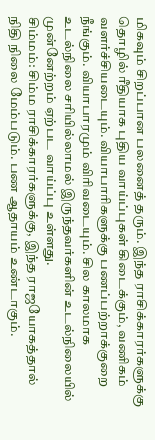மிகவும் சிறப்பான பலனைத் தரும். இந்த ராசிக்காரர்களுக்கு தொழில் ரீதியாக புதிய வாய்ப்புகள் கிடைக்கும், வணிகம் வளர்ச்சியடையும். வியாபாரிகளுக்கு பணப்பற்றாக்குறை நீங்கும். வியாபாரமும் விரிவடையும். சில காலமாக உடல்நிலை சரியில்லாமல் இருந்தவர்களின் உடல்நிலையில் முன்னேற்றம் ஏற்பட வாய்ப்பு உள்ளது.
சிம்மம்: சிம்ம ராசிக்காரர்களுக்கு, இந்த ராஜயோகத்தால் நிதி நிலை மேம்படும். பண ஆதாயம் உண்டாகும்.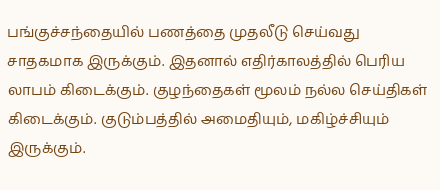பங்குச்சந்தையில் பணத்தை முதலீடு செய்வது சாதகமாக இருக்கும். இதனால் எதிர்காலத்தில் பெரிய லாபம் கிடைக்கும். குழந்தைகள் மூலம் நல்ல செய்திகள் கிடைக்கும். குடும்பத்தில் அமைதியும், மகிழ்ச்சியும் இருக்கும்.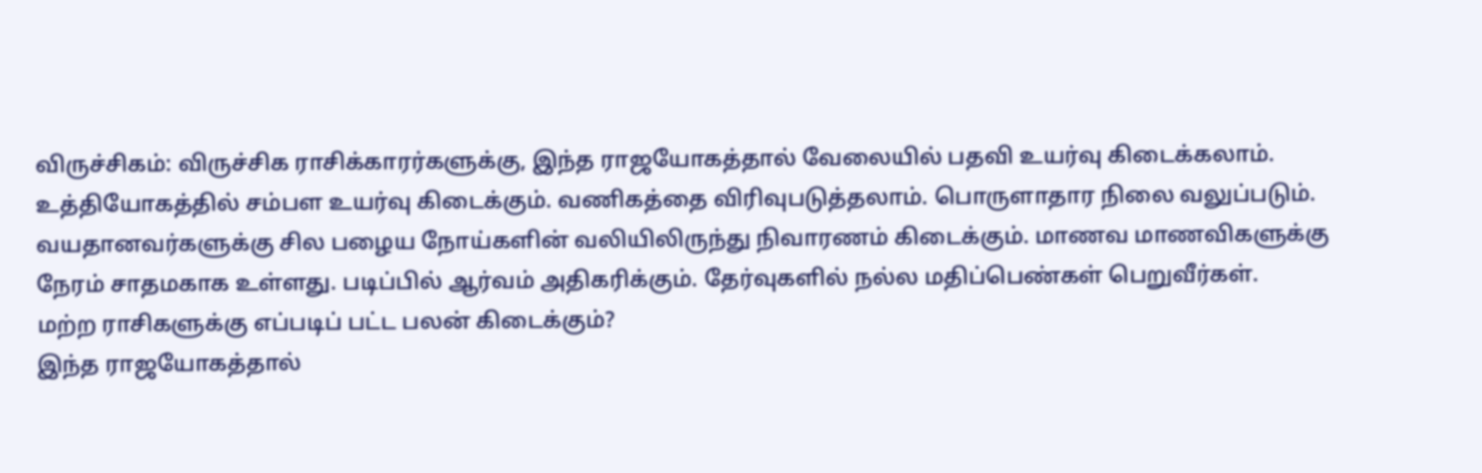விருச்சிகம்: விருச்சிக ராசிக்காரர்களுக்கு, இந்த ராஜயோகத்தால் வேலையில் பதவி உயர்வு கிடைக்கலாம். உத்தியோகத்தில் சம்பள உயர்வு கிடைக்கும். வணிகத்தை விரிவுபடுத்தலாம். பொருளாதார நிலை வலுப்படும். வயதானவர்களுக்கு சில பழைய நோய்களின் வலியிலிருந்து நிவாரணம் கிடைக்கும். மாணவ மாணவிகளுக்கு நேரம் சாதமகாக உள்ளது. படிப்பில் ஆர்வம் அதிகரிக்கும். தேர்வுகளில் நல்ல மதிப்பெண்கள் பெறுவீர்கள்.
மற்ற ராசிகளுக்கு எப்படிப் பட்ட பலன் கிடைக்கும்?
இந்த ராஜயோகத்தால்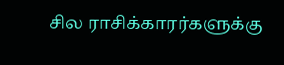சில ராசிக்காரர்களுக்கு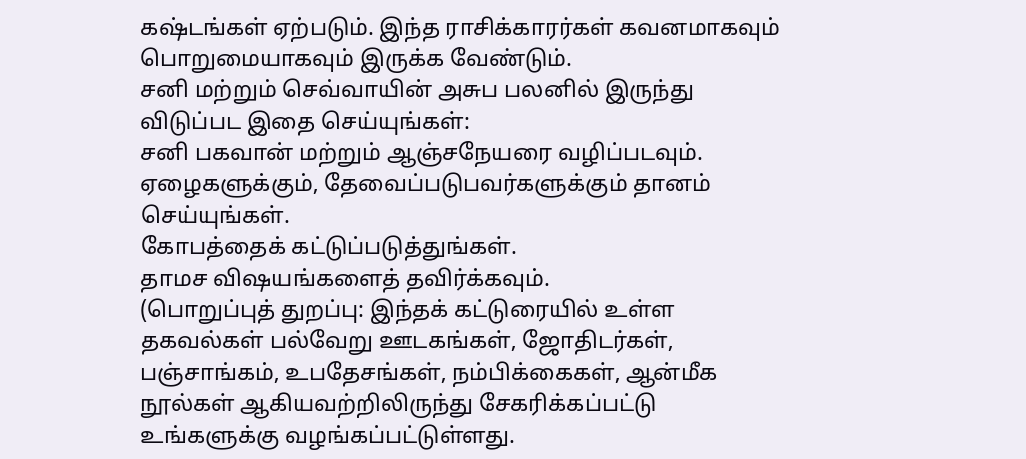கஷ்டங்கள் ஏற்படும். இந்த ராசிக்காரர்கள் கவனமாகவும் பொறுமையாகவும் இருக்க வேண்டும்.
சனி மற்றும் செவ்வாயின் அசுப பலனில் இருந்து விடுப்பட இதை செய்யுங்கள்:
சனி பகவான் மற்றும் ஆஞ்சநேயரை வழிப்படவும்.
ஏழைகளுக்கும், தேவைப்படுபவர்களுக்கும் தானம் செய்யுங்கள்.
கோபத்தைக் கட்டுப்படுத்துங்கள்.
தாமச விஷயங்களைத் தவிர்க்கவும்.
(பொறுப்புத் துறப்பு: இந்தக் கட்டுரையில் உள்ள தகவல்கள் பல்வேறு ஊடகங்கள், ஜோதிடர்கள், பஞ்சாங்கம், உபதேசங்கள், நம்பிக்கைகள், ஆன்மீக நூல்கள் ஆகியவற்றிலிருந்து சேகரிக்கப்பட்டு உங்களுக்கு வழங்கப்பட்டுள்ளது.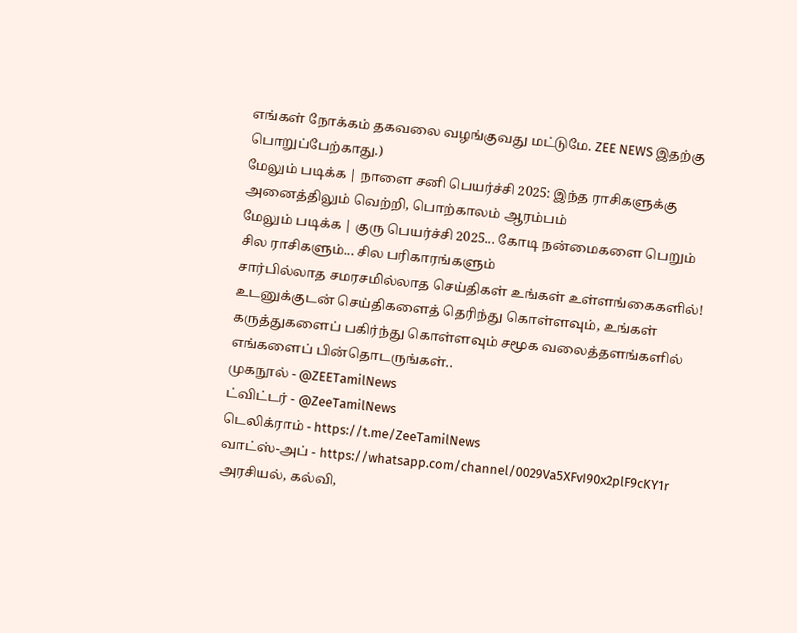எங்கள் நோக்கம் தகவலை வழங்குவது மட்டுமே. ZEE NEWS இதற்கு பொறுப்பேற்காது.)
மேலும் படிக்க | நாளை சனி பெயர்ச்சி 2025: இந்த ராசிகளுக்கு அனைத்திலும் வெற்றி, பொற்காலம் ஆரம்பம்
மேலும் படிக்க | குரு பெயர்ச்சி 2025... கோடி நன்மைகளை பெறும் சில ராசிகளும்... சில பரிகாரங்களும்
சார்பில்லாத சமரசமில்லாத செய்திகள் உங்கள் உள்ளங்கைகளில்!
உடனுக்குடன் செய்திகளைத் தெரிந்து கொள்ளவும், உங்கள் கருத்துகளைப் பகிர்ந்து கொள்ளவும் சமூக வலைத்தளங்களில் எங்களைப் பின்தொடருங்கள்..
முகநூல் - @ZEETamilNews
ட்விட்டர் - @ZeeTamilNews
டெலிக்ராம் - https://t.me/ZeeTamilNews
வாட்ஸ்-அப் - https://whatsapp.com/channel/0029Va5XFvI90x2plF9cKY1r
அரசியல், கல்வி,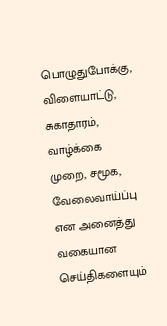பொழுதுபோக்கு, விளையாட்டு, சுகாதாரம், வாழ்க்கை முறை, சமூக, வேலைவாய்ப்பு என அனைத்து வகையான செய்திகளையும்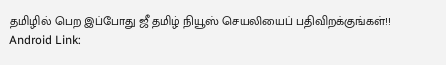தமிழில் பெற இப்போது ஜீ தமிழ் நியூஸ் செயலியைப் பதிவிறக்குங்கள்!!
Android Link: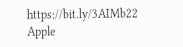https://bit.ly/3AIMb22
Apple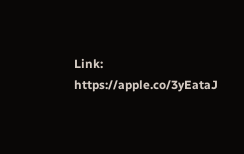Link: https://apple.co/3yEataJ